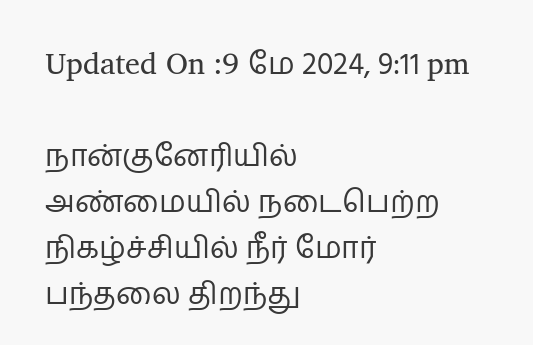Updated On :9 மே 2024, 9:11 pm

நான்குனேரியில் அண்மையில் நடைபெற்ற நிகழ்ச்சியில் நீர் மோர் பந்தலை திறந்து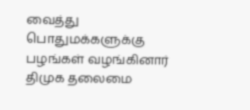வைத்து பொதுமக்களுக்கு பழங்கள் வழங்கினார் திமுக தலைமை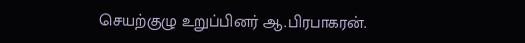செயற்குழு உறுப்பினர் ஆ.பிரபாகரன்.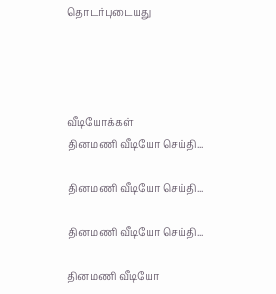தொடர்புடையது




வீடியோக்கள்
தினமணி வீடியோ செய்தி...

தினமணி வீடியோ செய்தி...

தினமணி வீடியோ செய்தி...

தினமணி வீடியோ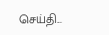செய்தி...